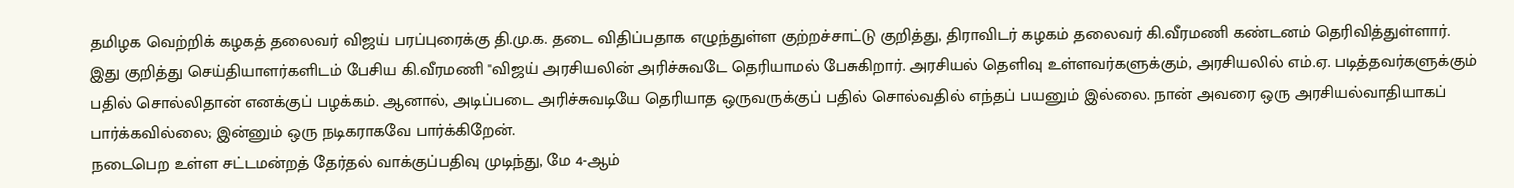தமிழக வெற்றிக் கழகத் தலைவர் விஜய் பரப்புரைக்கு தி.மு.க. தடை விதிப்பதாக எழுந்துள்ள குற்றச்சாட்டு குறித்து, திராவிடர் கழகம் தலைவர் கி.வீரமணி கண்டனம் தெரிவித்துள்ளார்.
இது குறித்து செய்தியாளர்களிடம் பேசிய கி.வீரமணி "விஜய் அரசியலின் அரிச்சுவடே தெரியாமல் பேசுகிறார். அரசியல் தெளிவு உள்ளவர்களுக்கும், அரசியலில் எம்.ஏ. படித்தவர்களுக்கும் பதில் சொல்லிதான் எனக்குப் பழக்கம். ஆனால், அடிப்படை அரிச்சுவடியே தெரியாத ஒருவருக்குப் பதில் சொல்வதில் எந்தப் பயனும் இல்லை. நான் அவரை ஒரு அரசியல்வாதியாகப் பார்க்கவில்லை; இன்னும் ஒரு நடிகராகவே பார்க்கிறேன்.
நடைபெற உள்ள சட்டமன்றத் தேர்தல் வாக்குப்பதிவு முடிந்து, மே 4-ஆம்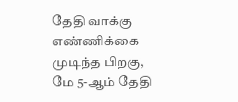தேதி வாக்கு எண்ணிக்கை முடிந்த பிறகு, மே 5-ஆம் தேதி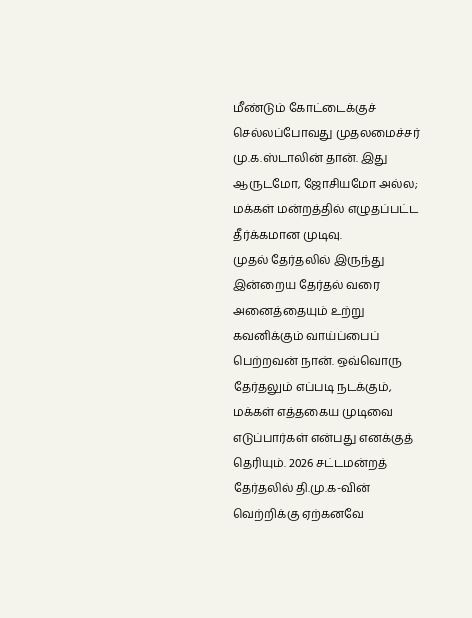மீண்டும் கோட்டைக்குச் செல்லப்போவது முதலமைச்சர் மு.க.ஸ்டாலின் தான். இது ஆருடமோ, ஜோசியமோ அல்ல; மக்கள் மன்றத்தில் எழுதப்பட்ட தீர்க்கமான முடிவு.
முதல் தேர்தலில் இருந்து இன்றைய தேர்தல் வரை அனைத்தையும் உற்று கவனிக்கும் வாய்ப்பைப் பெற்றவன் நான். ஒவ்வொரு தேர்தலும் எப்படி நடக்கும், மக்கள் எத்தகைய முடிவை எடுப்பார்கள் என்பது எனக்குத் தெரியும். 2026 சட்டமன்றத் தேர்தலில் தி.மு.க-வின் வெற்றிக்கு ஏற்கனவே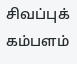சிவப்புக் கம்பளம்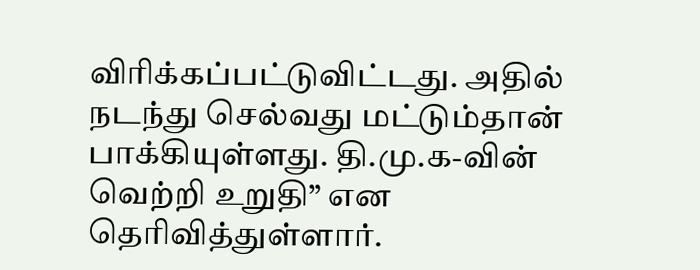விரிக்கப்பட்டுவிட்டது. அதில் நடந்து செல்வது மட்டும்தான் பாக்கியுள்ளது. தி.மு.க-வின் வெற்றி உறுதி” என தெரிவித்துள்ளார்.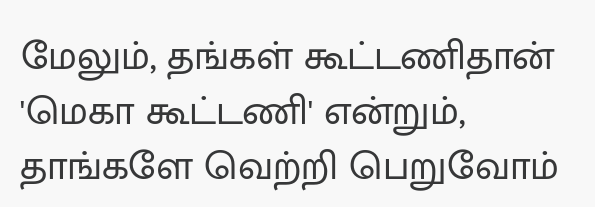மேலும், தங்கள் கூட்டணிதான் 'மெகா கூட்டணி' என்றும், தாங்களே வெற்றி பெறுவோம்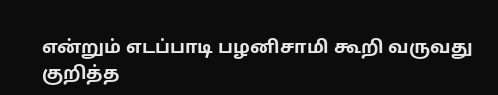என்றும் எடப்பாடி பழனிசாமி கூறி வருவது குறித்த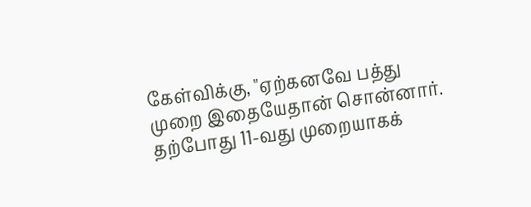கேள்விக்கு, "ஏற்கனவே பத்து முறை இதையேதான் சொன்னார். தற்போது 11-வது முறையாகக்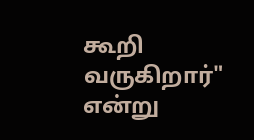கூறி வருகிறார்" என்று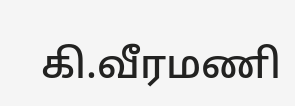கி.வீரமணி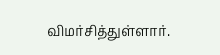விமர்சித்துள்ளார்.